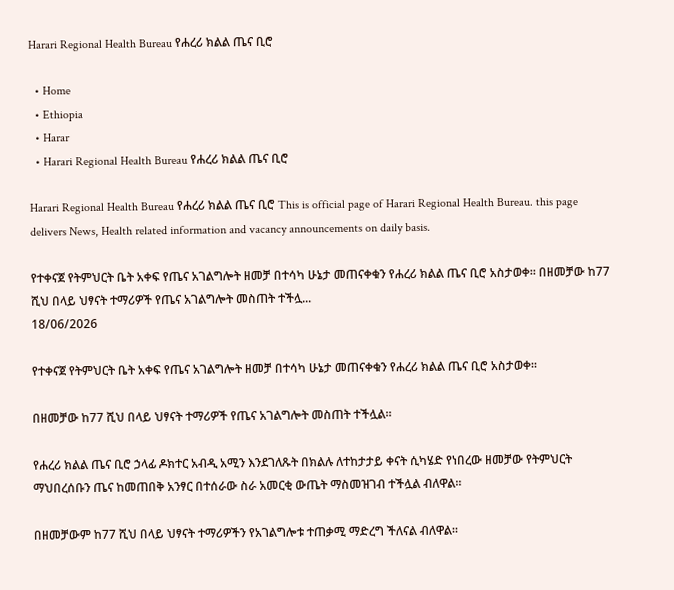Harari Regional Health Bureau የሐረሪ ክልል ጤና ቢሮ

  • Home
  • Ethiopia
  • Harar
  • Harari Regional Health Bureau የሐረሪ ክልል ጤና ቢሮ

Harari Regional Health Bureau የሐረሪ ክልል ጤና ቢሮ This is official page of Harari Regional Health Bureau. this page delivers News, Health related information and vacancy announcements on daily basis.

የተቀናጀ የትምህርት ቤት አቀፍ የጤና አገልግሎት ዘመቻ በተሳካ ሁኔታ መጠናቀቁን የሐረሪ ክልል ጤና ቢሮ አስታወቀ። በዘመቻው ከ77 ሺህ በላይ ህፃናት ተማሪዎች የጤና አገልግሎት መስጠት ተችሏ...
18/06/2026

የተቀናጀ የትምህርት ቤት አቀፍ የጤና አገልግሎት ዘመቻ በተሳካ ሁኔታ መጠናቀቁን የሐረሪ ክልል ጤና ቢሮ አስታወቀ።

በዘመቻው ከ77 ሺህ በላይ ህፃናት ተማሪዎች የጤና አገልግሎት መስጠት ተችሏል።

የሐረሪ ክልል ጤና ቢሮ ኃላፊ ዶክተር አብዲ አሚን እንደገለጹት በክልሉ ለተከታታይ ቀናት ሲካሄድ የነበረው ዘመቻው የትምህርት ማህበረሰቡን ጤና ከመጠበቅ አንፃር በተሰራው ስራ አመርቂ ውጤት ማስመዝገብ ተችሏል ብለዋል።

በዘመቻውም ከ77 ሺህ በላይ ህፃናት ተማሪዎችን የአገልግሎቱ ተጠቃሚ ማድረግ ችለናል ብለዋል።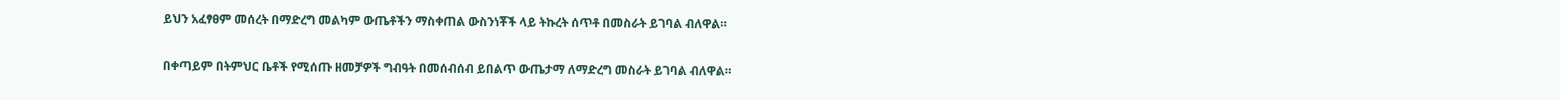ይህን አፈፃፀም መሰረት በማድረግ መልካም ውጤቶችን ማስቀጠል ውስንነቾች ላይ ትኩረት ሰጥቶ በመስራት ይገባል ብለዋል።

በቀጣይም በትምህር ቤቶች የሚሰጡ ዘመቻዎች ግብዓት በመሰብሰብ ይበልጥ ውጤታማ ለማድረግ መስራት ይገባል ብለዋል።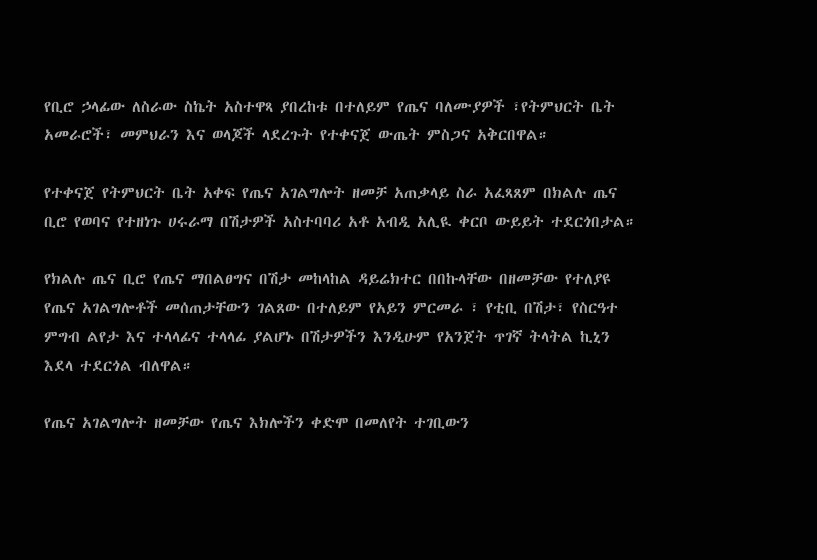የቢሮ ኃላፊው ለስራው ስኬት አስተዋጻ ያበረከቱ በተለይም የጤና ባለሙያዎች ፣የትምህርት ቤት አመራሮች፣ መምህራን እና ወላጆች ላደረጉት የተቀናጀ ውጤት ምስጋና አቅርበዋል።

የተቀናጀ የትምህርት ቤት አቀፍ የጤና አገልግሎት ዘመቻ አጠቃላይ ስራ አፈጻጸም በክልሉ ጤና ቢሮ የወባና የተዘነጉ ሀሩራማ በሽታዎች አስተባባሪ አቶ አብዲ አሊዪ ቀርቦ ውይይት ተደርጎበታል።

የክልሉ ጤና ቢሮ የጤና ማበልፀግና በሽታ መከላከል ዳይሬክተር በበኩላቸው በዘመቻው የተለያዩ የጤና አገልግሎቶች መሰጠታቸውን ገልጸው በተለይም የአይን ምርመራ ፣ የቲቢ በሽታ፣ የስርዓተ ምግብ ልየታ እና ተላላፊና ተላላፊ ያልሆኑ በሽታዎችን እንዲሁም የአንጀት ጥገኛ ትላትል ኪኒን እደላ ተደርጎል ብለዋል።

የጤና አገልግሎት ዘመቻው የጤና እክሎችን ቀድሞ በመለየት ተገቢውን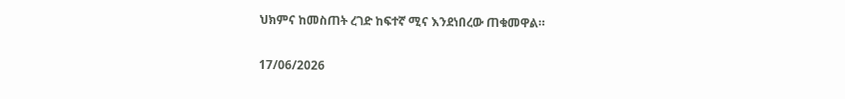ህክምና ከመስጠት ረገድ ከፍተኛ ሚና እንደነበረው ጠቁመዋል።

17/06/2026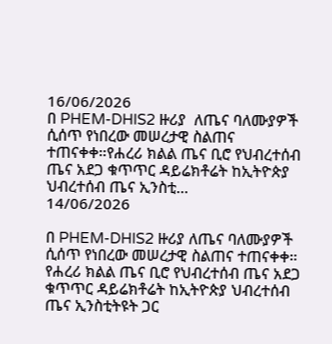16/06/2026
በ PHEM-DHIS2 ዙሪያ  ለጤና ባለሙያዎች ሲሰጥ የነበረው መሠረታዊ ስልጠና ተጠናቀቀ።የሐረሪ ክልል ጤና ቢሮ የህብረተሰብ ጤና አደጋ ቁጥጥር ዳይሬክቶሬት ከኢትዮጵያ ህብረተሰብ ጤና ኢንስቲ...
14/06/2026

በ PHEM-DHIS2 ዙሪያ ለጤና ባለሙያዎች ሲሰጥ የነበረው መሠረታዊ ስልጠና ተጠናቀቀ።
የሐረሪ ክልል ጤና ቢሮ የህብረተሰብ ጤና አደጋ ቁጥጥር ዳይሬክቶሬት ከኢትዮጵያ ህብረተሰብ ጤና ኢንስቲትዩት ጋር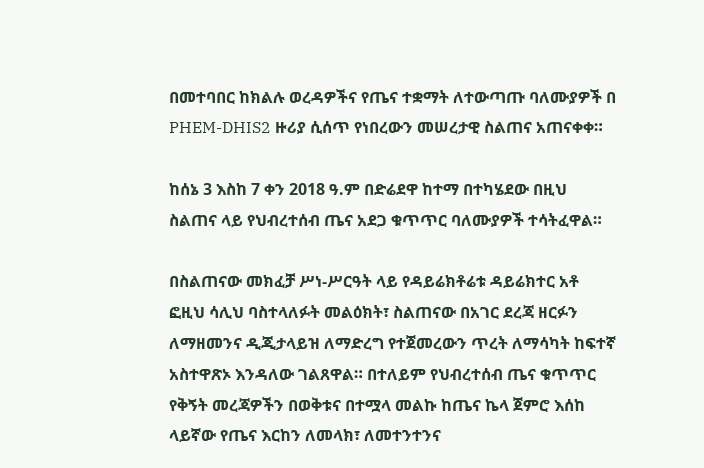በመተባበር ከክልሉ ወረዳዎችና የጤና ተቋማት ለተውጣጡ ባለሙያዎች በ PHEM-DHIS2 ዙሪያ ሲሰጥ የነበረውን መሠረታዊ ስልጠና አጠናቀቀ።

ከሰኔ 3 እስከ 7 ቀን 2018 ዓ.ም በድሬደዋ ከተማ በተካሄደው በዚህ ስልጠና ላይ የህብረተሰብ ጤና አደጋ ቁጥጥር ባለሙያዎች ተሳትፈዋል።

በስልጠናው መክፈቻ ሥነ-ሥርዓት ላይ የዳይሬክቶሬቱ ዳይሬክተር አቶ ፎዚህ ሳሊህ ባስተላለፉት መልዕክት፣ ስልጠናው በአገር ደረጃ ዘርፉን ለማዘመንና ዲጂታላይዝ ለማድረግ የተጀመረውን ጥረት ለማሳካት ከፍተኛ አስተዋጽኦ እንዳለው ገልጸዋል። በተለይም የህብረተሰብ ጤና ቁጥጥር የቅኝት መረጃዎችን በወቅቱና በተሟላ መልኩ ከጤና ኬላ ጀምሮ እሰከ ላይኛው የጤና እርከን ለመላክ፣ ለመተንተንና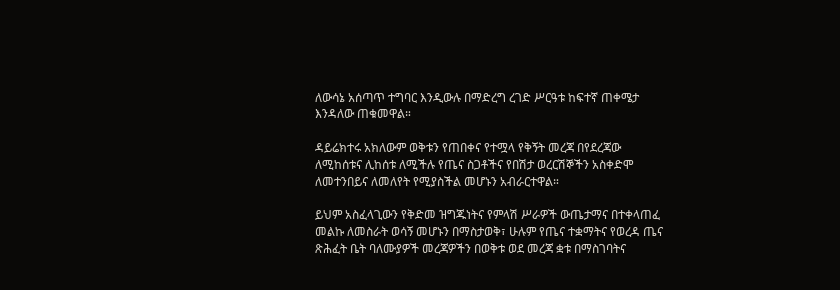ለውሳኔ አሰጣጥ ተግባር እንዲውሉ በማድረግ ረገድ ሥርዓቱ ከፍተኛ ጠቀሜታ እንዳለው ጠቁመዋል።

ዳይሬክተሩ አክለውም ወቅቱን የጠበቀና የተሟላ የቅኝት መረጃ በየደረጃው ለሚከሰቱና ሊከሰቱ ለሚችሉ የጤና ስጋቶችና የበሽታ ወረርሽኞችን አስቀድሞ ለመተንበይና ለመለየት የሚያስችል መሆኑን አብራርተዋል።

ይህም አስፈላጊውን የቅድመ ዝግጁነትና የምላሽ ሥራዎች ውጤታማና በተቀላጠፈ መልኩ ለመስራት ወሳኝ መሆኑን በማስታወቅ፣ ሁሉም የጤና ተቋማትና የወረዳ ጤና ጽሕፈት ቤት ባለሙያዎች መረጃዎችን በወቅቱ ወደ መረጃ ቋቱ በማስገባትና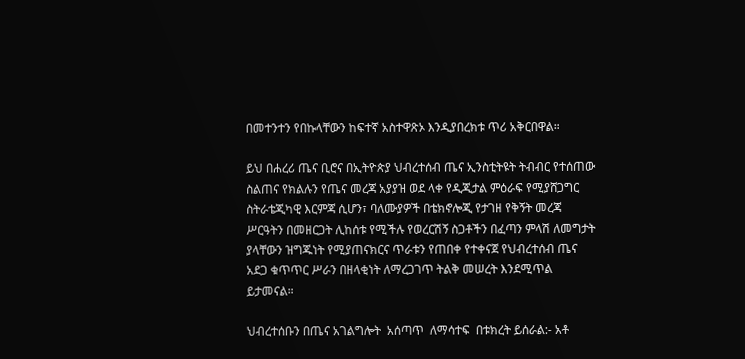በመተንተን የበኩላቸውን ከፍተኛ አስተዋጽኦ እንዲያበረክቱ ጥሪ አቅርበዋል።

ይህ በሐረሪ ጤና ቢሮና በኢትዮጵያ ህብረተሰብ ጤና ኢንስቲትዩት ትብብር የተሰጠው ስልጠና የክልሉን የጤና መረጃ አያያዝ ወደ ላቀ የዲጂታል ምዕራፍ የሚያሸጋግር ስትራቴጂካዊ እርምጃ ሲሆን፣ ባለሙያዎች በቴክኖሎጂ የታገዘ የቅኝት መረጃ ሥርዓትን በመዘርጋት ሊከሰቱ የሚችሉ የወረርሽኝ ስጋቶችን በፈጣን ምላሽ ለመግታት ያላቸውን ዝግጁነት የሚያጠናክርና ጥራቱን የጠበቀ የተቀናጀ የህብረተሰብ ጤና አደጋ ቁጥጥር ሥራን በዘላቂነት ለማረጋገጥ ትልቅ መሠረት እንደሚጥል ይታመናል።

ህብረተሰቡን በጤና አገልግሎት  አሰጣጥ  ለማሳተፍ  በቱክረት ይሰራል:- አቶ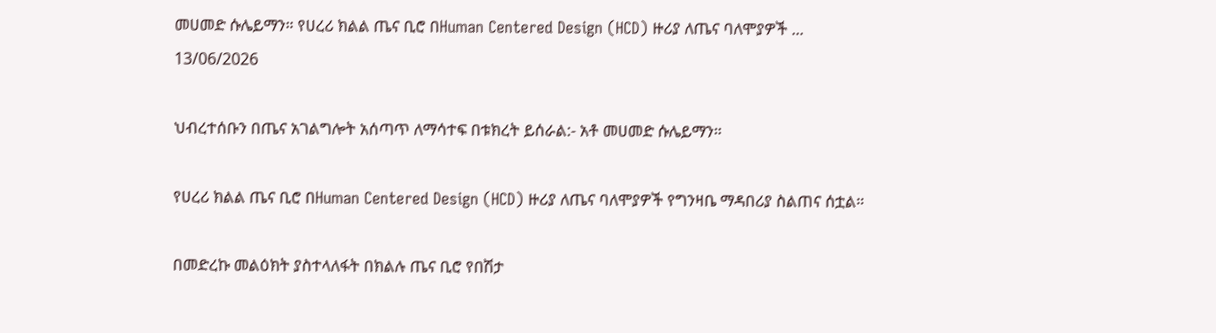መሀመድ ሱሌይማን። የሀረሪ ክልል ጤና ቢሮ በHuman Centered Design (HCD) ዙሪያ ለጤና ባለሞያዎች ...
13/06/2026

ህብረተሰቡን በጤና አገልግሎት አሰጣጥ ለማሳተፍ በቱክረት ይሰራል:- አቶ መሀመድ ሱሌይማን።

የሀረሪ ክልል ጤና ቢሮ በHuman Centered Design (HCD) ዙሪያ ለጤና ባለሞያዎች የግንዛቤ ማዳበሪያ ስልጠና ሰቷል።

በመድረኩ መልዕክት ያስተላለፋት በክልሉ ጤና ቢሮ የበሽታ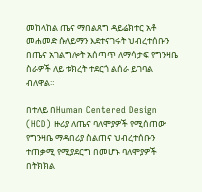መከላከል ጤና ማበልጸግ ዳይሬክተር አቶ መሐመድ ሱለይማን እደተናገሩት ህብረተሰቡን በጤና አገልግሎት አሰጣጥ ለማሳታፍ የግንዛቤ ስራዎች ለይ ቱክረት ተደርጎ ልሰራ ይገባል ብለዋል።

በተለይ በHuman Centered Design (HCD) ዙሪያ ለጤና ባለሞያዎች የሚሰጠው የግንዛቤ ማዳበሪያ ስልጠና ህብረተሰቡን ተጠቃሚ የሚያደርግ በመሆኑ ባለሞያዎች በትክክል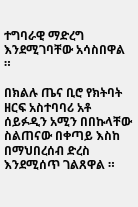ተግባራዊ ማድረግ እንደሚገባቸው አሳስበዋል ።

በክልሉ ጤና ቢሮ የክትባት ዘርፍ አስተባባሪ አቶ ሰይፉዲን አሚን በበኩላቸው ስልጠናው በቀጣይ እስከ በማህበረሰብ ድረስ እንደሚሰጥ ገልጸዋል ።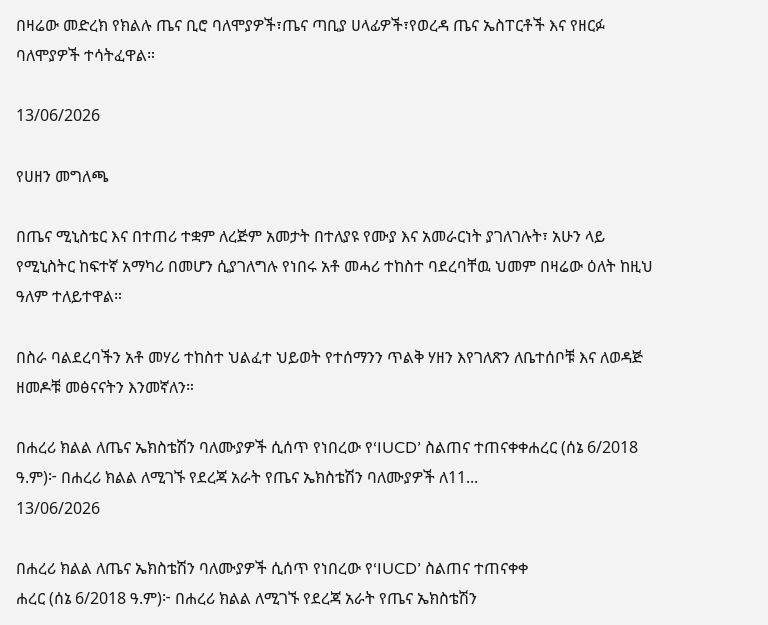በዛሬው መድረክ የክልሉ ጤና ቢሮ ባለሞያዎች፣ጤና ጣቢያ ሀላፊዎች፣የወረዳ ጤና ኤስፐርቶች እና የዘርፉ ባለሞያዎች ተሳትፈዋል።

13/06/2026

የሀዘን መግለጫ

በጤና ሚኒስቴር እና በተጠሪ ተቋም ለረጅም አመታት በተለያዩ የሙያ እና አመራርነት ያገለገሉት፣ አሁን ላይ የሚኒስትር ከፍተኛ አማካሪ በመሆን ሲያገለግሉ የነበሩ አቶ መሓሪ ተከስተ ባደረባቸዉ ህመም በዛሬው ዕለት ከዚህ ዓለም ተለይተዋል።

በስራ ባልደረባችን አቶ መሃሪ ተከስተ ህልፈተ ህይወት የተሰማንን ጥልቅ ሃዘን እየገለጽን ለቤተሰቦቹ እና ለወዳጅ ዘመዶቹ መፅናናትን እንመኛለን።

በሐረሪ ክልል ለጤና ኤክስቴሽን ባለሙያዎች ሲሰጥ የነበረው የ‘IUCD’ ስልጠና ተጠናቀቀሐረር (ሰኔ 6/2018 ዓ.ም)፦ በሐረሪ ክልል ለሚገኙ የደረጃ አራት የጤና ኤክስቴሽን ባለሙያዎች ለ11...
13/06/2026

በሐረሪ ክልል ለጤና ኤክስቴሽን ባለሙያዎች ሲሰጥ የነበረው የ‘IUCD’ ስልጠና ተጠናቀቀ
ሐረር (ሰኔ 6/2018 ዓ.ም)፦ በሐረሪ ክልል ለሚገኙ የደረጃ አራት የጤና ኤክስቴሽን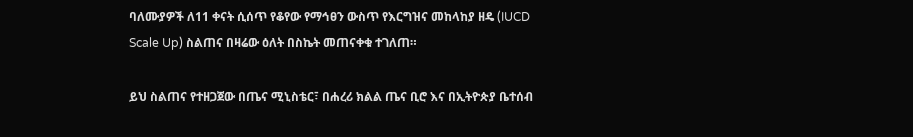ባለሙያዎች ለ11 ቀናት ሲሰጥ የቆየው የማኅፀን ውስጥ የእርግዝና መከላከያ ዘዴ (IUCD Scale Up) ስልጠና በዛሬው ዕለት በስኬት መጠናቀቁ ተገለጠ።

ይህ ስልጠና የተዘጋጀው በጤና ሚኒስቴር፣ በሐረሪ ክልል ጤና ቢሮ እና በኢትዮጵያ ቤተሰብ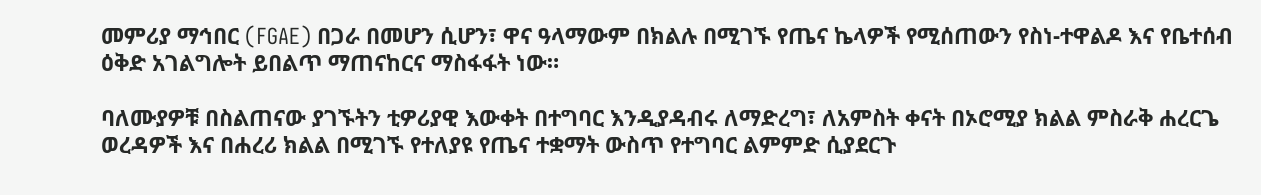መምሪያ ማኅበር (FGAE) በጋራ በመሆን ሲሆን፣ ዋና ዓላማውም በክልሉ በሚገኙ የጤና ኬላዎች የሚሰጠውን የስነ-ተዋልዶ እና የቤተሰብ ዕቅድ አገልግሎት ይበልጥ ማጠናከርና ማስፋፋት ነው።

ባለሙያዎቹ በስልጠናው ያገኙትን ቲዎሪያዊ እውቀት በተግባር እንዲያዳብሩ ለማድረግ፣ ለአምስት ቀናት በኦሮሚያ ክልል ምስራቅ ሐረርጌ ወረዳዎች እና በሐረሪ ክልል በሚገኙ የተለያዩ የጤና ተቋማት ውስጥ የተግባር ልምምድ ሲያደርጉ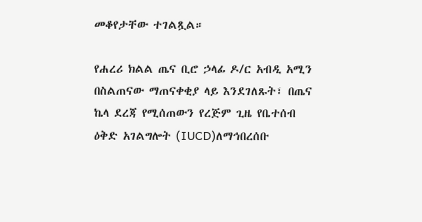መቆየታቸው ተገልጿል።

የሐረሪ ክልል ጤና ቢሮ ኃላፊ ዶ/ር አብዲ አሚን በስልጠናው ማጠናቀቂያ ላይ እንደገለጹት፣ በጤና ኬላ ደረጃ የሚሰጠውን የረጅም ጊዜ የቤተሰብ ዕቅድ አገልግሎት (IUCD)ለማኅበረሰቡ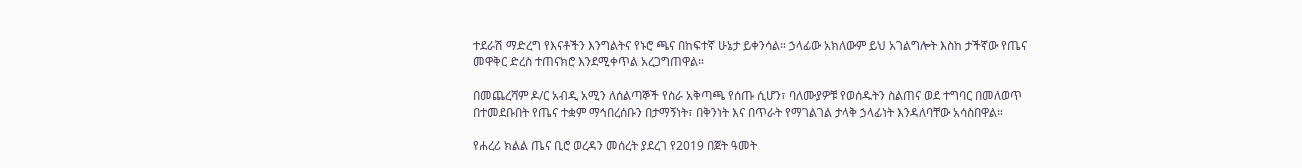ተደራሽ ማድረግ የእናቶችን እንግልትና የኑሮ ጫና በከፍተኛ ሁኔታ ይቀንሳል። ኃላፊው አክለውም ይህ አገልግሎት እስከ ታችኛው የጤና መዋቅር ድረስ ተጠናክሮ እንደሚቀጥል አረጋግጠዋል።

በመጨረሻም ዶ/ር አብዲ አሚን ለሰልጣኞች የስራ አቅጣጫ የሰጡ ሲሆን፣ ባለሙያዎቹ የወሰዱትን ስልጠና ወደ ተግባር በመለወጥ በተመደቡበት የጤና ተቋም ማኅበረሰቡን በታማኝነት፣ በቅንነት እና በጥራት የማገልገል ታላቅ ኃላፊነት እንዳለባቸው አሳስበዋል።

የሐረሪ ክልል ጤና ቢሮ ወረዳን መሰረት ያደረገ የ2019 በጀት ዓመት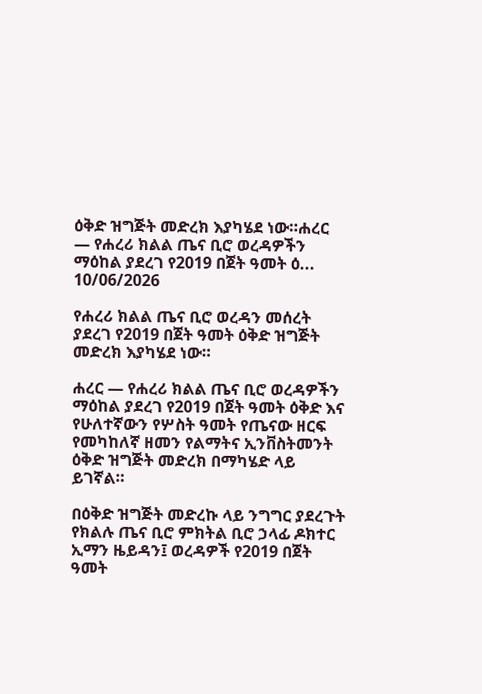ዕቅድ ዝግጅት መድረክ እያካሄደ ነው።ሐረር — የሐረሪ ክልል ጤና ቢሮ ወረዳዎችን ማዕከል ያደረገ የ2019 በጀት ዓመት ዕ...
10/06/2026

የሐረሪ ክልል ጤና ቢሮ ወረዳን መሰረት ያደረገ የ2019 በጀት ዓመት ዕቅድ ዝግጅት መድረክ እያካሄደ ነው።

ሐረር — የሐረሪ ክልል ጤና ቢሮ ወረዳዎችን ማዕከል ያደረገ የ2019 በጀት ዓመት ዕቅድ እና የሁለተኛውን የሦስት ዓመት የጤናው ዘርፍ የመካከለኛ ዘመን የልማትና ኢንቨስትመንት ዕቅድ ዝግጅት መድረክ በማካሄድ ላይ ይገኛል።

በዕቅድ ዝግጅት መድረኩ ላይ ንግግር ያደረጉት የክልሉ ጤና ቢሮ ምክትል ቢሮ ኃላፊ ዶክተር ኢማን ዜይዳን፤ ወረዳዎች የ2019 በጀት ዓመት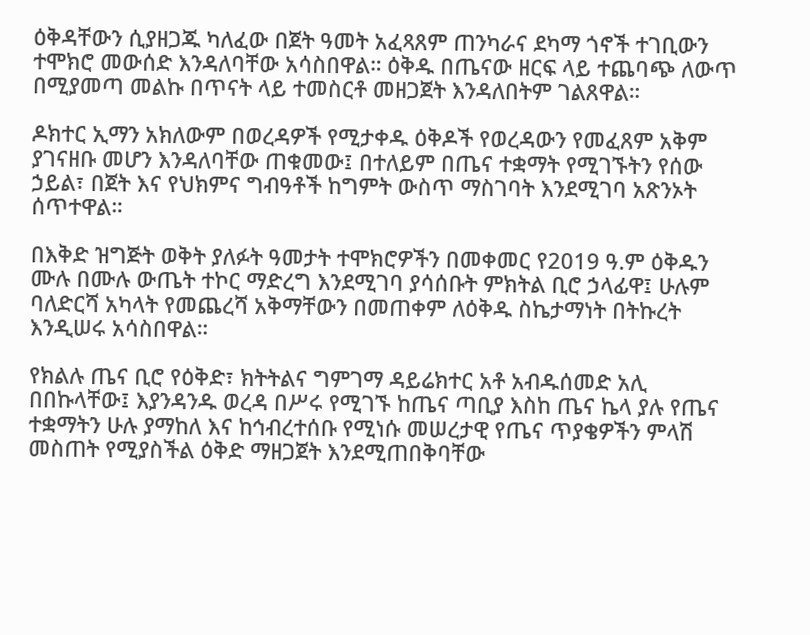ዕቅዳቸውን ሲያዘጋጁ ካለፈው በጀት ዓመት አፈጻጸም ጠንካራና ደካማ ጎኖች ተገቢውን ተሞክሮ መውሰድ እንዳለባቸው አሳስበዋል። ዕቅዱ በጤናው ዘርፍ ላይ ተጨባጭ ለውጥ በሚያመጣ መልኩ በጥናት ላይ ተመስርቶ መዘጋጀት እንዳለበትም ገልጸዋል።

ዶክተር ኢማን አክለውም በወረዳዎች የሚታቀዱ ዕቅዶች የወረዳውን የመፈጸም አቅም ያገናዘቡ መሆን እንዳለባቸው ጠቁመው፤ በተለይም በጤና ተቋማት የሚገኙትን የሰው ኃይል፣ በጀት እና የህክምና ግብዓቶች ከግምት ውስጥ ማስገባት እንደሚገባ አጽንኦት ሰጥተዋል።

በእቅድ ዝግጅት ወቅት ያለፉት ዓመታት ተሞክሮዎችን በመቀመር የ2019 ዓ.ም ዕቅዱን ሙሉ በሙሉ ውጤት ተኮር ማድረግ እንደሚገባ ያሳሰቡት ምክትል ቢሮ ኃላፊዋ፤ ሁሉም ባለድርሻ አካላት የመጨረሻ አቅማቸውን በመጠቀም ለዕቅዱ ስኬታማነት በትኩረት እንዲሠሩ አሳስበዋል።

የክልሉ ጤና ቢሮ የዕቅድ፣ ክትትልና ግምገማ ዳይሬክተር አቶ አብዱሰመድ አሊ በበኩላቸው፤ እያንዳንዱ ወረዳ በሥሩ የሚገኙ ከጤና ጣቢያ እስከ ጤና ኬላ ያሉ የጤና ተቋማትን ሁሉ ያማከለ እና ከኅብረተሰቡ የሚነሱ መሠረታዊ የጤና ጥያቄዎችን ምላሽ መስጠት የሚያስችል ዕቅድ ማዘጋጀት እንደሚጠበቅባቸው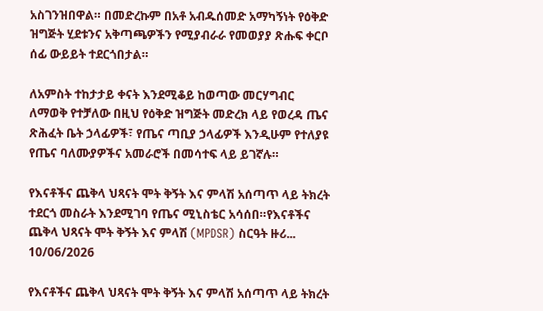አስገንዝበዋል። በመድረኩም በአቶ አብዱሰመድ አማካኝነት የዕቅድ ዝግጅት ሂደቱንና አቅጣጫዎችን የሚያብራራ የመወያያ ጽሑፍ ቀርቦ ሰፊ ውይይት ተደርጎበታል።

ለአምስት ተከታታይ ቀናት እንደሚቆይ ከወጣው መርሃግብር ለማወቅ የተቻለው በዚህ የዕቅድ ዝግጅት መድረክ ላይ የወረዳ ጤና ጽሕፈት ቤት ኃላፊዎች፣ የጤና ጣቢያ ኃላፊዎች እንዲሁም የተለያዩ የጤና ባለሙያዎችና አመራሮች በመሳተፍ ላይ ይገኛሉ።

የእናቶችና ጨቅላ ህጻናት ሞት ቅኝት እና ምላሽ አሰጣጥ ላይ ትክረት ተደርጎ መስራት እንደሚገባ የጤና ሚኒስቴር አሳሰበ።የእናቶችና ጨቅላ ህጻናት ሞት ቅኝት እና ምላሽ (MPDSR) ስርዓት ዙሪ...
10/06/2026

የእናቶችና ጨቅላ ህጻናት ሞት ቅኝት እና ምላሽ አሰጣጥ ላይ ትክረት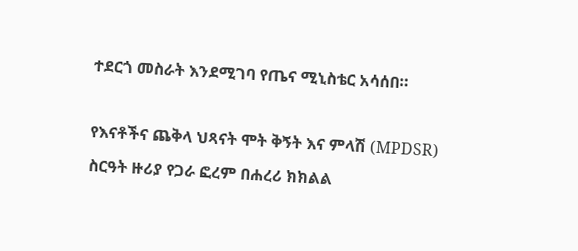ተደርጎ መስራት እንደሚገባ የጤና ሚኒስቴር አሳሰበ።

የእናቶችና ጨቅላ ህጻናት ሞት ቅኝት እና ምላሽ (MPDSR) ስርዓት ዙሪያ የጋራ ፎረም በሐረሪ ክክልል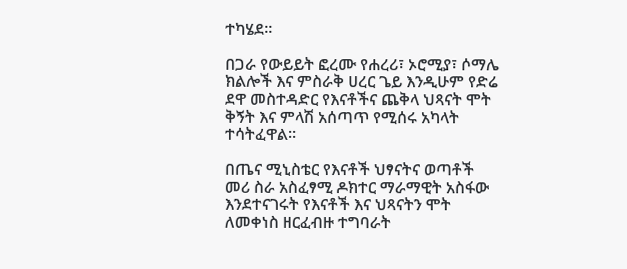ተካሄደ።

በጋራ የውይይት ፎረሙ የሐረሪ፣ ኦሮሚያ፣ ሶማሌ ክልሎች እና ምስራቅ ሀረር ጌይ እንዲሁም የድሬ ደዋ መስተዳድር የእናቶችና ጨቅላ ህጻናት ሞት ቅኝት እና ምላሽ አሰጣጥ የሚሰሩ አካላት ተሳትፈዋል።

በጤና ሚኒስቴር የእናቶች ህፃናትና ወጣቶች
መሪ ስራ አስፈፃሚ ዶክተር ማራማዊት አስፋው እንደተናገሩት የእናቶች እና ህጻናትን ሞት ለመቀነስ ዘርፈብዙ ተግባራት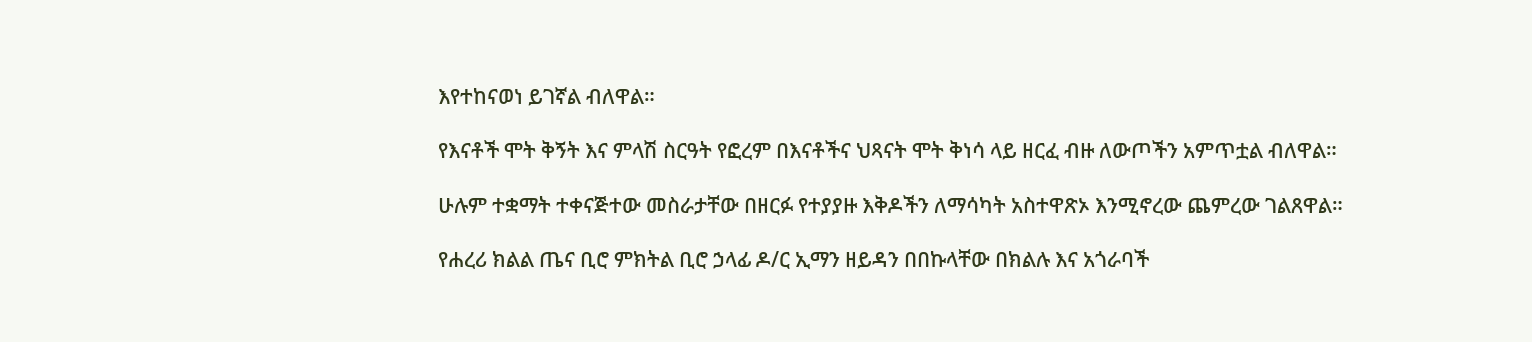እየተከናወነ ይገኛል ብለዋል።

የእናቶች ሞት ቅኝት እና ምላሽ ስርዓት የፎረም በእናቶችና ህጻናት ሞት ቅነሳ ላይ ዘርፈ ብዙ ለውጦችን አምጥቷል ብለዋል።

ሁሉም ተቋማት ተቀናጅተው መስራታቸው በዘርፉ የተያያዙ እቅዶችን ለማሳካት አስተዋጽኦ እንሚኖረው ጨምረው ገልጸዋል።

የሐረሪ ክልል ጤና ቢሮ ምክትል ቢሮ ኃላፊ ዶ/ር ኢማን ዘይዳን በበኩላቸው በክልሉ እና አጎራባች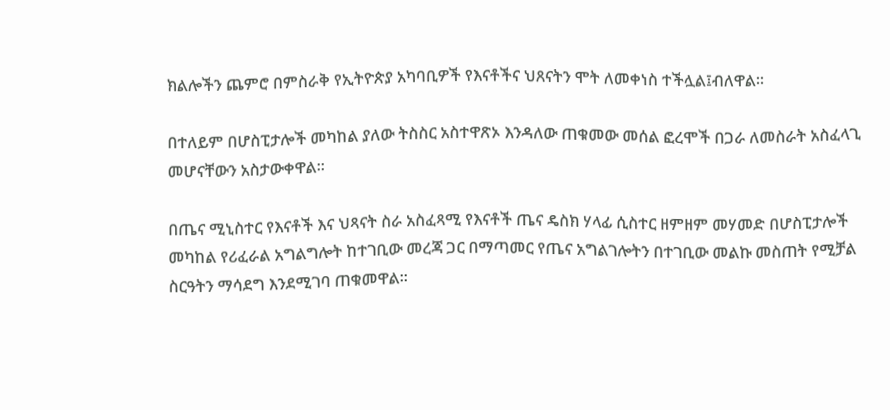ክልሎችን ጨምሮ በምስራቅ የኢትዮጵያ አካባቢዎች የእናቶችና ህጸናትን ሞት ለመቀነስ ተችሏል፤ብለዋል።

በተለይም በሆስፒታሎች መካከል ያለው ትስስር አስተዋጽኦ እንዳለው ጠቁመው መሰል ፎረሞች በጋራ ለመስራት አስፈላጊ መሆናቸውን አስታውቀዋል።

በጤና ሚኒስተር የእናቶች እና ህጻናት ስራ አስፈጻሚ የእናቶች ጤና ዴስክ ሃላፊ ሲስተር ዘምዘም መሃመድ በሆስፒታሎች መካከል የሪፈራል አግልግሎት ከተገቢው መረጃ ጋር በማጣመር የጤና አግልገሎትን በተገቢው መልኩ መስጠት የሚቻል ስርዓትን ማሳደግ እንደሚገባ ጠቁመዋል።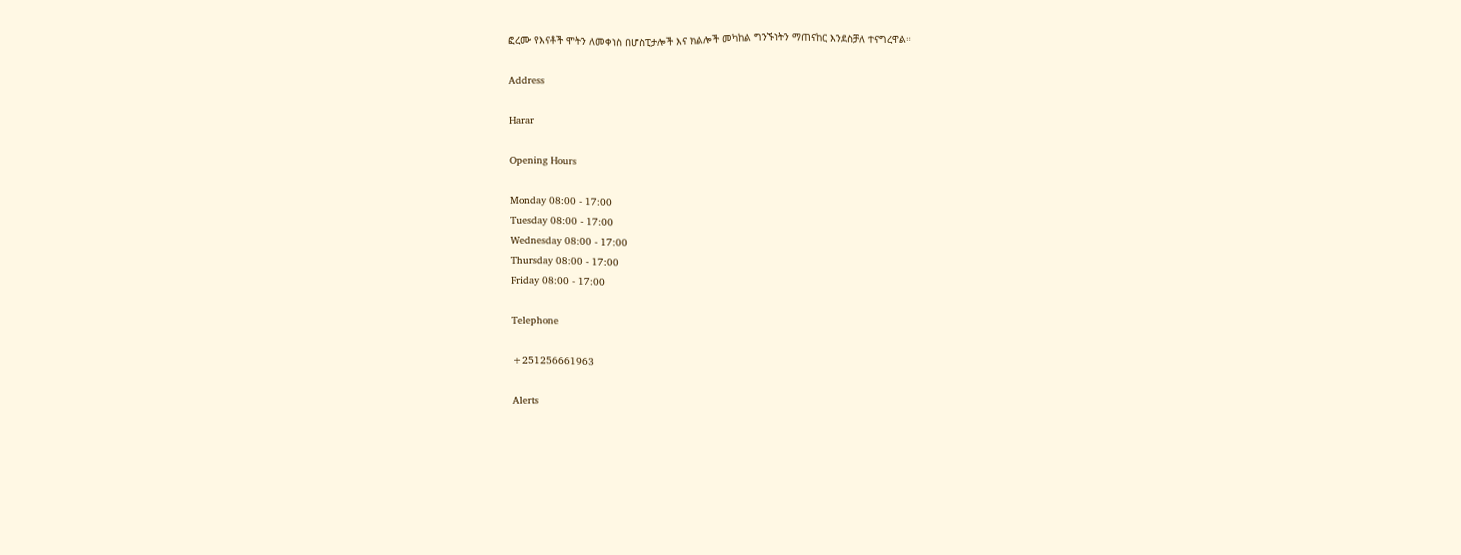ፎረሙ የእናቶች ሞትን ለመቀነስ በሆስፒታሎች እና ክልሎች መካከል ግንኙነትን ማጠናከር እንደስቻለ ተናግረዋል።

Address

Harar

Opening Hours

Monday 08:00 - 17:00
Tuesday 08:00 - 17:00
Wednesday 08:00 - 17:00
Thursday 08:00 - 17:00
Friday 08:00 - 17:00

Telephone

+251256661963

Alerts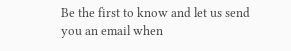Be the first to know and let us send you an email when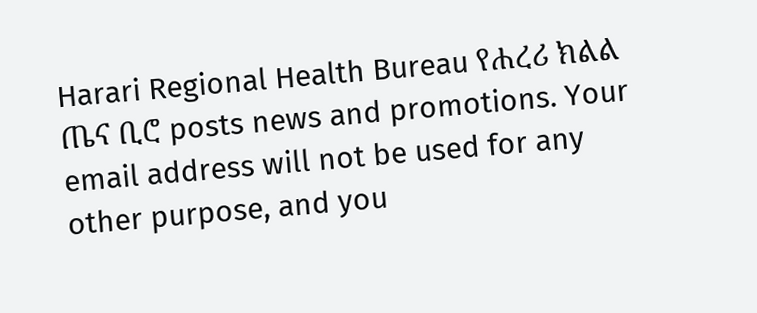Harari Regional Health Bureau የሐረሪ ክልል ጤና ቢሮ posts news and promotions. Your email address will not be used for any other purpose, and you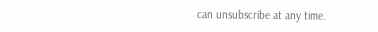can unsubscribe at any time.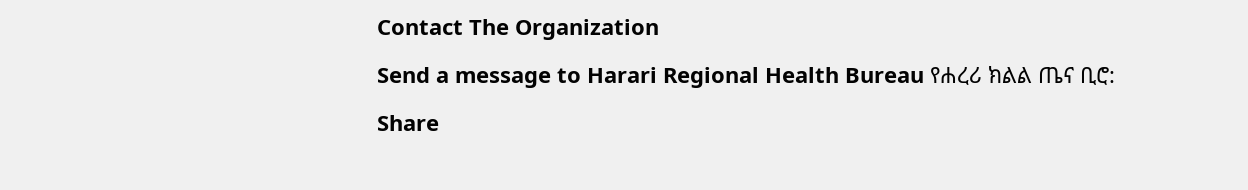Contact The Organization

Send a message to Harari Regional Health Bureau የሐረሪ ክልል ጤና ቢሮ:

Share